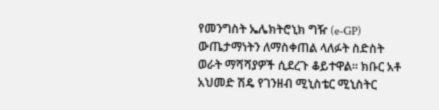የመንግስት ኤሌክትሮኒክ ግዥ (e-GP) ውጤታማነትን ለማስቀጠል ላለፉት ስድስት ወራት ማሻሻያዎች ሲደረጉ ቆይተዋል። ክቡር አቶ አህመድ ሽዴ የገንዘብ ሚኒስቴር ሚኒስትር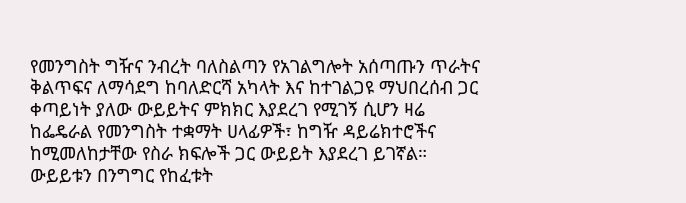የመንግስት ግዥና ንብረት ባለስልጣን የአገልግሎት አሰጣጡን ጥራትና ቅልጥፍና ለማሳደግ ከባለድርሻ አካላት እና ከተገልጋዩ ማህበረሰብ ጋር ቀጣይነት ያለው ውይይትና ምክክር እያደረገ የሚገኝ ሲሆን ዛሬ ከፌዴራል የመንግስት ተቋማት ሀላፊዎች፣ ከግዥ ዳይሬክተሮችና ከሚመለከታቸው የስራ ክፍሎች ጋር ውይይት እያደረገ ይገኛል። ውይይቱን በንግግር የከፈቱት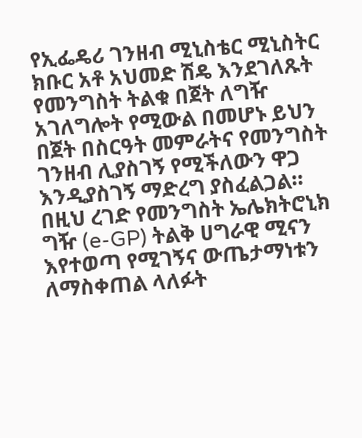የኢፌዴሪ ገንዘብ ሚኒስቴር ሚኒስትር ክቡር አቶ አህመድ ሽዴ እንደገለጹት የመንግስት ትልቁ በጀት ለግዥ አገለግሎት የሚውል በመሆኑ ይህን በጀት በስርዓት መምራትና የመንግስት ገንዘብ ሊያስገኝ የሚችለውን ዋጋ እንዲያስገኝ ማድረግ ያስፈልጋል። በዚህ ረገድ የመንግስት ኤሌክትሮኒክ ግዥ (e-GP) ትልቅ ሀግራዊ ሚናን እየተወጣ የሚገኝና ውጤታማነቱን ለማስቀጠል ላለፉት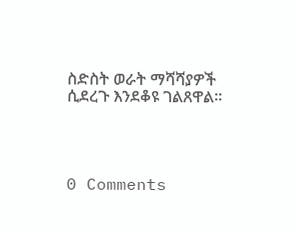ስድስት ወራት ማሻሻያዎች ሲደረጉ እንደቆዩ ገልጸዋል።




0 Comments